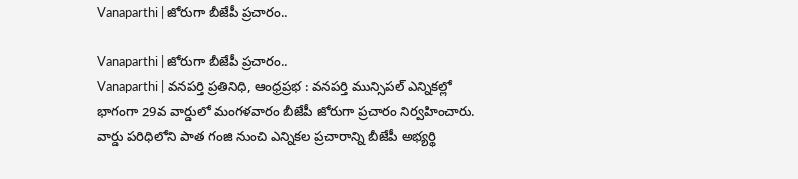Vanaparthi | జోరుగా బీజేపీ ప్రచారం..

Vanaparthi | జోరుగా బీజేపీ ప్రచారం..
Vanaparthi | వనపర్తి ప్రతినిధి, ఆంధ్రప్రభ : వనపర్తి మున్సిపల్ ఎన్నికల్లో భాగంగా 29వ వార్డులో మంగళవారం బీజేపీ జోరుగా ప్రచారం నిర్వహించారు. వార్డు పరిధిలోని పాత గంజి నుంచి ఎన్నికల ప్రచారాన్ని బీజేపీ అభ్యర్థి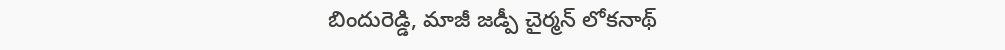బిందురెడ్డి, మాజీ జడ్పీ చైర్మన్ లోకనాథ్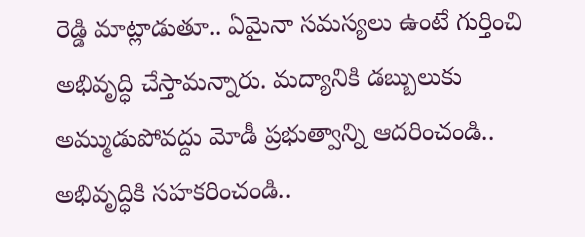రెడ్డి మాట్లాడుతూ.. ఏమైనా సమస్యలు ఉంటే గుర్తించి అభివృద్ధి చేస్తామన్నారు. మద్యానికి డబ్బులుకు అమ్ముడుపోవద్దు మోడీ ప్రభుత్వాన్ని ఆదరించండి.. అభివృద్ధికి సహకరించండి..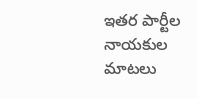ఇతర పార్టీల నాయకుల మాటలు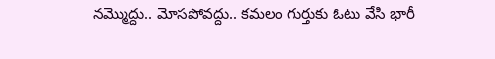నమ్మొద్దు.. మోసపోవద్దు.. కమలం గుర్తుకు ఓటు వేసి భారీ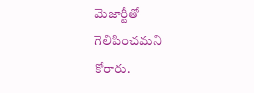మెజార్టీతో గెలిపించమని కోరారు.